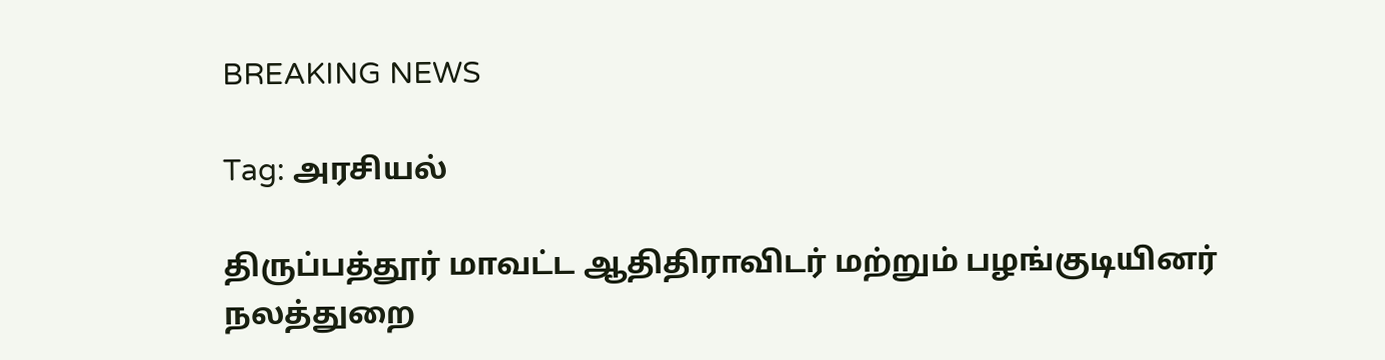BREAKING NEWS

Tag: அரசியல்

திருப்பத்தூர் மாவட்ட ஆதிதிராவிடர் மற்றும் பழங்குடியினர் நலத்துறை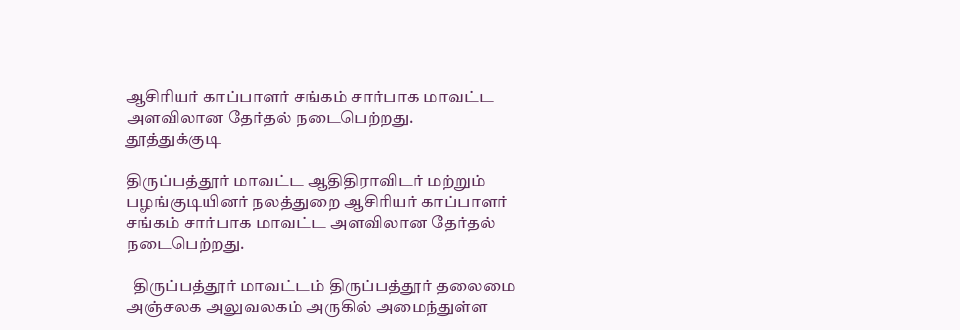ஆசிரியர் காப்பாளர் சங்கம் சார்பாக மாவட்ட அளவிலான தேர்தல் நடைபெற்றது.
தூத்துக்குடி

திருப்பத்தூர் மாவட்ட ஆதிதிராவிடர் மற்றும் பழங்குடியினர் நலத்துறை ஆசிரியர் காப்பாளர் சங்கம் சார்பாக மாவட்ட அளவிலான தேர்தல் நடைபெற்றது.

  திருப்பத்தூர் மாவட்டம் திருப்பத்தூர் தலைமை அஞ்சலக அலுவலகம் அருகில் அமைந்துள்ள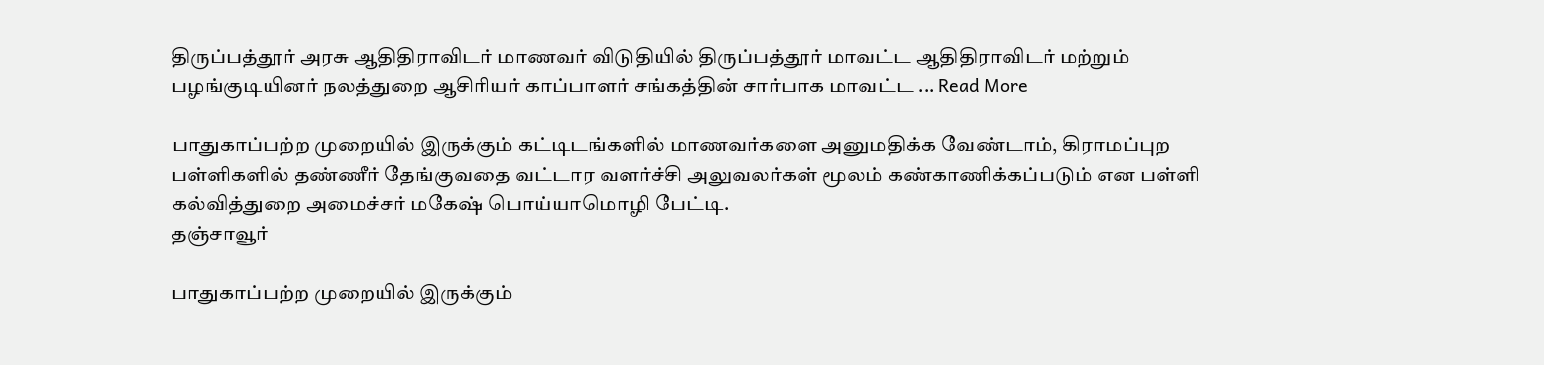திருப்பத்தூர் அரசு ஆதிதிராவிடர் மாணவர் விடுதியில் திருப்பத்தூர் மாவட்ட ஆதிதிராவிடர் மற்றும் பழங்குடியினர் நலத்துறை ஆசிரியர் காப்பாளர் சங்கத்தின் சார்பாக மாவட்ட ... Read More

பாதுகாப்பற்ற முறையில் இருக்கும் கட்டிடங்களில் மாணவர்களை அனுமதிக்க வேண்டாம், கிராமப்புற பள்ளிகளில் தண்ணீர் தேங்குவதை வட்டார வளர்ச்சி அலுவலர்கள் மூலம் கண்காணிக்கப்படும் என பள்ளி கல்வித்துறை அமைச்சர் மகேஷ் பொய்யாமொழி பேட்டி.
தஞ்சாவூர்

பாதுகாப்பற்ற முறையில் இருக்கும்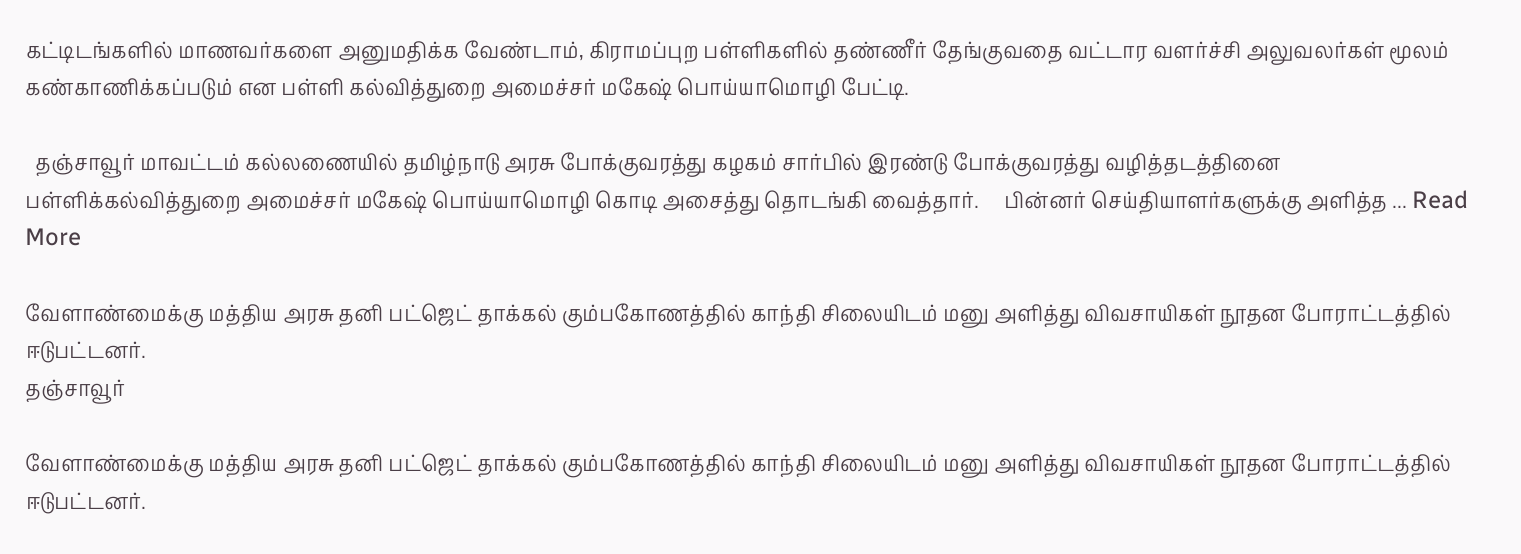கட்டிடங்களில் மாணவர்களை அனுமதிக்க வேண்டாம், கிராமப்புற பள்ளிகளில் தண்ணீர் தேங்குவதை வட்டார வளர்ச்சி அலுவலர்கள் மூலம் கண்காணிக்கப்படும் என பள்ளி கல்வித்துறை அமைச்சர் மகேஷ் பொய்யாமொழி பேட்டி.

  தஞ்சாவூர் மாவட்டம் கல்லணையில் தமிழ்நாடு அரசு போக்குவரத்து கழகம் சார்பில் இரண்டு போக்குவரத்து வழித்தடத்தினை பள்ளிக்கல்வித்துறை அமைச்சர் மகேஷ் பொய்யாமொழி கொடி அசைத்து தொடங்கி வைத்தார்.     பின்னர் செய்தியாளர்களுக்கு அளித்த ... Read More

வேளாண்மைக்கு மத்திய அரசு தனி பட்ஜெட் தாக்கல் கும்பகோணத்தில் காந்தி சிலையிடம் மனு அளித்து விவசாயிகள் நூதன போராட்டத்தில் ஈடுபட்டனர்.
தஞ்சாவூர்

வேளாண்மைக்கு மத்திய அரசு தனி பட்ஜெட் தாக்கல் கும்பகோணத்தில் காந்தி சிலையிடம் மனு அளித்து விவசாயிகள் நூதன போராட்டத்தில் ஈடுபட்டனர்.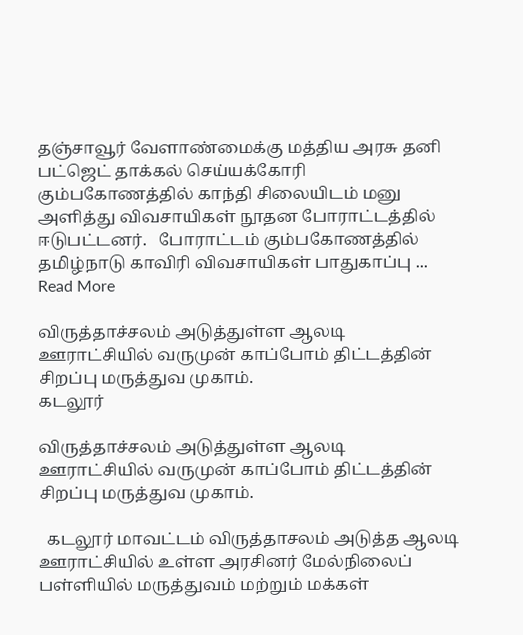தஞ்சாவூர் வேளாண்மைக்கு மத்திய அரசு தனி பட்ஜெட் தாக்கல் செய்யக்கோரி கும்பகோணத்தில் காந்தி சிலையிடம் மனு அளித்து விவசாயிகள் நூதன போராட்டத்தில் ஈடுபட்டனர்.   போராட்டம் கும்பகோணத்தில் தமிழ்நாடு காவிரி விவசாயிகள் பாதுகாப்பு ... Read More

விருத்தாச்சலம் அடுத்துள்ள ஆலடி ஊராட்சியில் வருமுன் காப்போம் திட்டத்தின் சிறப்பு மருத்துவ முகாம்.
கடலூர்

விருத்தாச்சலம் அடுத்துள்ள ஆலடி ஊராட்சியில் வருமுன் காப்போம் திட்டத்தின் சிறப்பு மருத்துவ முகாம்.

  கடலூர் மாவட்டம் விருத்தாசலம் அடுத்த ஆலடி ஊராட்சியில் உள்ள அரசினர் மேல்நிலைப் பள்ளியில் மருத்துவம் மற்றும் மக்கள்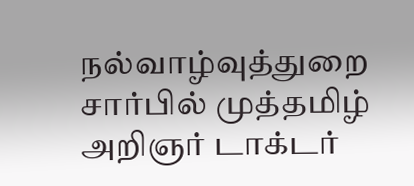நல்வாழ்வுத்துறை சார்பில் முத்தமிழ் அறிஞர் டாக்டர்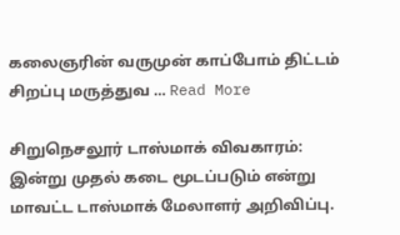கலைஞரின் வருமுன் காப்போம் திட்டம் சிறப்பு மருத்துவ ... Read More

சிறுநெசலூர் டாஸ்மாக் விவகாரம்: இன்று முதல் கடை மூடப்படும் என்று மாவட்ட டாஸ்மாக் மேலாளர் அறிவிப்பு.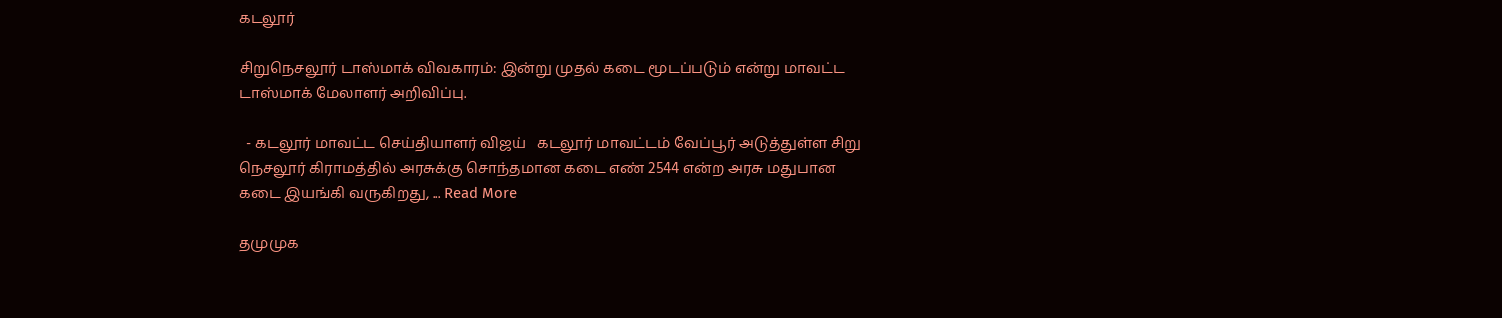கடலூர்

சிறுநெசலூர் டாஸ்மாக் விவகாரம்: இன்று முதல் கடை மூடப்படும் என்று மாவட்ட டாஸ்மாக் மேலாளர் அறிவிப்பு.

  - கடலூர் மாவட்ட செய்தியாளர் விஜய்   கடலூர் மாவட்டம் வேப்பூர் அடுத்துள்ள சிறு நெசலூர் கிராமத்தில் அரசுக்கு சொந்தமான கடை எண் 2544 என்ற அரசு மதுபான கடை இயங்கி வருகிறது, ... Read More

தமுமுக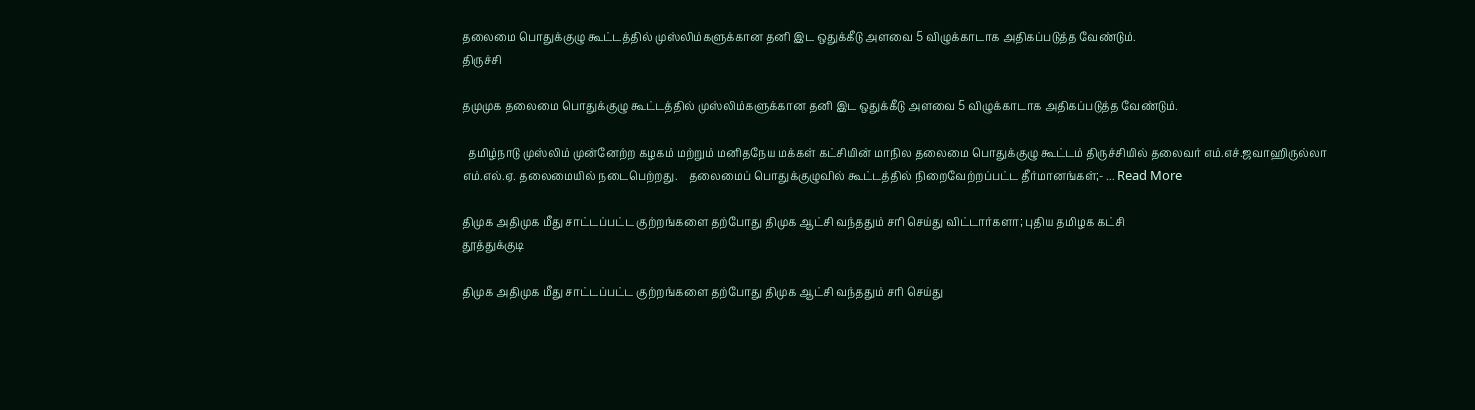தலைமை பொதுக்குழு கூட்டத்தில் முஸ்லிம்களுக்கான தனி இட ஒதுக்கீடு அளவை 5 விழுக்காடாக அதிகப்படுத்த வேண்டும்.
திருச்சி

தமுமுக தலைமை பொதுக்குழு கூட்டத்தில் முஸ்லிம்களுக்கான தனி இட ஒதுக்கீடு அளவை 5 விழுக்காடாக அதிகப்படுத்த வேண்டும்.

  தமிழ்நாடு முஸ்லிம் முன்னேற்ற கழகம் மற்றும் மனிதநேய மக்கள் கட்சியின் மாநில தலைமை பொதுக்குழு கூட்டம் திருச்சியில் தலைவர் எம்.எச்.ஜவாஹிருல்லா எம்.எல்.ஏ. தலைமையில் நடைபெற்றது.    தலைமைப் பொதுக்குழுவில் கூட்டத்தில் நிறைவேற்றப்பட்ட தீர்மானங்கள்;- ... Read More

திமுக அதிமுக மீது சாட்டப்பட்ட குற்றங்களை தற்போது திமுக ஆட்சி வந்ததும் சரி செய்து விட்டார்களா; புதிய தமிழக கட்சி
தூத்துக்குடி

திமுக அதிமுக மீது சாட்டப்பட்ட குற்றங்களை தற்போது திமுக ஆட்சி வந்ததும் சரி செய்து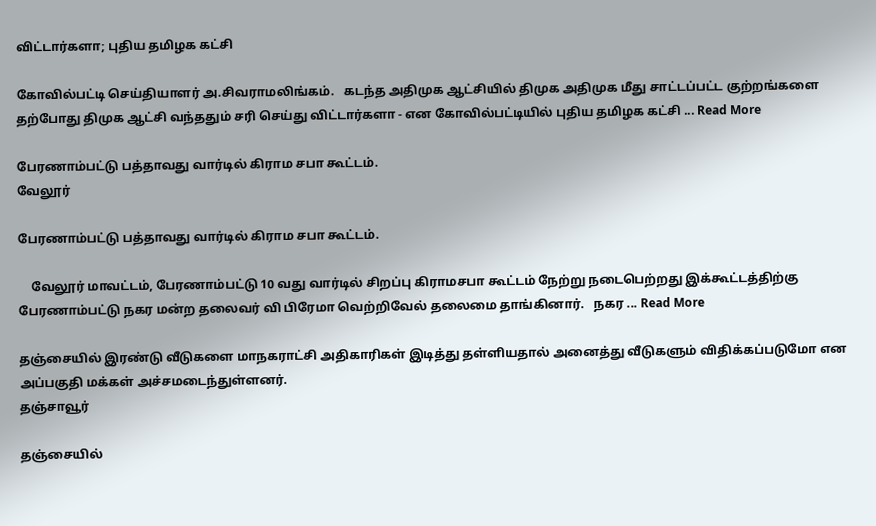விட்டார்களா; புதிய தமிழக கட்சி

கோவில்பட்டி செய்தியாளர் அ.சிவராமலிங்கம்.   கடந்த அதிமுக ஆட்சியில் திமுக அதிமுக மீது சாட்டப்பட்ட குற்றங்களை தற்போது திமுக ஆட்சி வந்ததும் சரி செய்து விட்டார்களா - என கோவில்பட்டியில் புதிய தமிழக கட்சி ... Read More

பேரணாம்பட்டு பத்தாவது வார்டில் கிராம சபா கூட்டம்.
வேலூர்

பேரணாம்பட்டு பத்தாவது வார்டில் கிராம சபா கூட்டம்.

    வேலூர் மாவட்டம், பேரணாம்பட்டு 10 வது வார்டில் சிறப்பு கிராமசபா கூட்டம் நேற்று நடைபெற்றது இக்கூட்டத்திற்கு பேரணாம்பட்டு நகர மன்ற தலைவர் வி பிரேமா வெற்றிவேல் தலைமை தாங்கினார்.   நகர ... Read More

தஞ்சையில் இரண்டு வீடுகளை மாநகராட்சி அதிகாரிகள் இடித்து தள்ளியதால் அனைத்து வீடுகளும் விதிக்கப்படுமோ என அப்பகுதி மக்கள் அச்சமடைந்துள்ளனர்.
தஞ்சாவூர்

தஞ்சையில்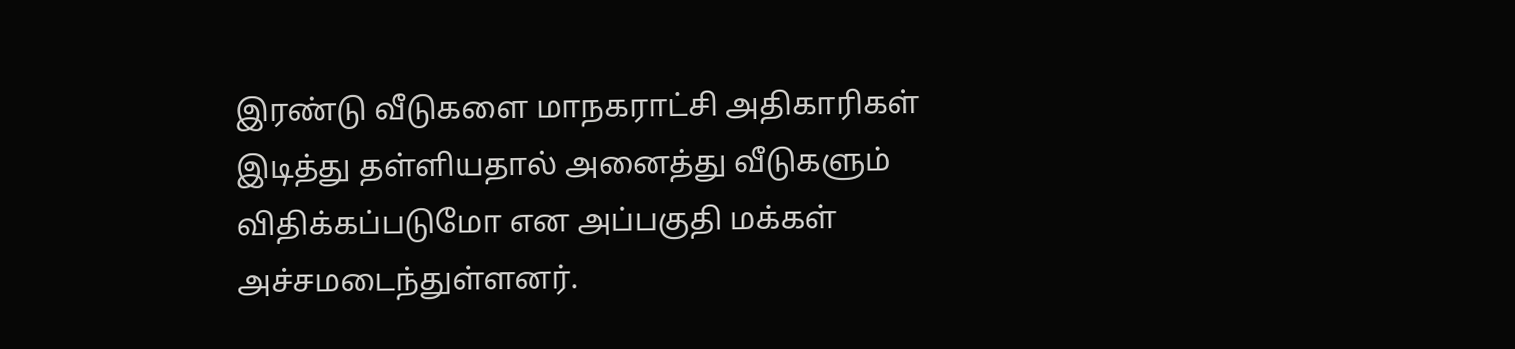இரண்டு வீடுகளை மாநகராட்சி அதிகாரிகள் இடித்து தள்ளியதால் அனைத்து வீடுகளும் விதிக்கப்படுமோ என அப்பகுதி மக்கள் அச்சமடைந்துள்ளனர்.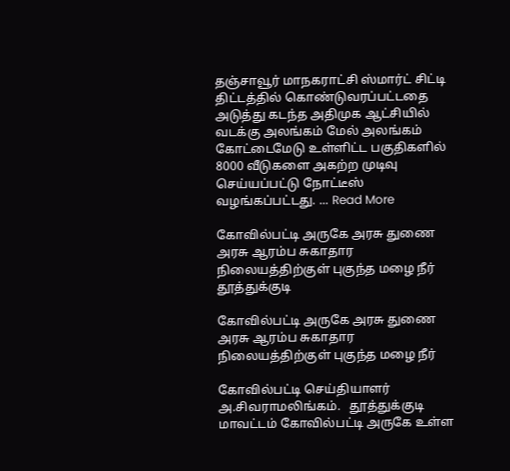தஞ்சாவூர் மாநகராட்சி ஸ்மார்ட் சிட்டி திட்டத்தில் கொண்டுவரப்பட்டதை அடுத்து கடந்த அதிமுக ஆட்சியில் வடக்கு அலங்கம் மேல் அலங்கம் கோட்டைமேடு உள்ளிட்ட பகுதிகளில் 8000 வீடுகளை அகற்ற முடிவு செய்யப்பட்டு நோட்டீஸ் வழங்கப்பட்டது. ... Read More

கோவில்பட்டி அருகே அரசு துணை அரசு ஆரம்ப சுகாதார நிலையத்திற்குள் புகுந்த மழை நீர்
தூத்துக்குடி

கோவில்பட்டி அருகே அரசு துணை அரசு ஆரம்ப சுகாதார நிலையத்திற்குள் புகுந்த மழை நீர்

கோவில்பட்டி செய்தியாளர் அ.சிவராமலிங்கம்.   தூத்துக்குடி மாவட்டம் கோவில்பட்டி அருகே உள்ள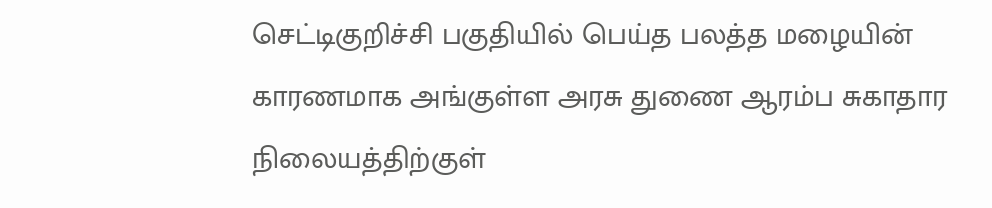செட்டிகுறிச்சி பகுதியில் பெய்த பலத்த மழையின் காரணமாக அங்குள்ள அரசு துணை ஆரம்ப சுகாதார நிலையத்திற்குள்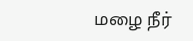மழை நீர்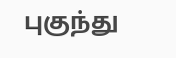புகுந்து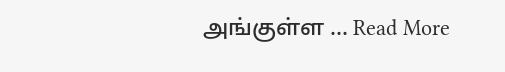அங்குள்ள ... Read More